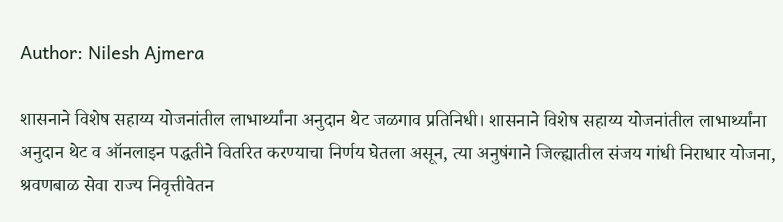Author: Nilesh Ajmera

शासनाने विशेष सहाय्य योजनांतील लाभार्थ्यांना अनुदान थेट जळगाव प्रतिनिधी। शासनाने विशेष सहाय्य योजनांतील लाभार्थ्यांना अनुदान थेट व ऑनलाइन पद्धतीने वितरित करण्याचा निर्णय घेतला असून, त्या अनुषंगाने जिल्ह्यातील संजय गांधी निराधार योजना, श्रवणबाळ सेवा राज्य निवृत्तीवेतन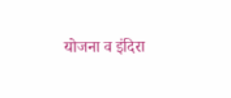योजना व इंदिरा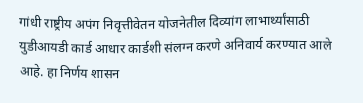गांधी राष्ट्रीय अपंग निवृत्तीवेतन योजनेतील दिव्यांग लाभार्थ्यांसाठी युडीआयडी कार्ड आधार कार्डशी संलग्न करणे अनिवार्य करण्यात आले आहे. हा निर्णय शासन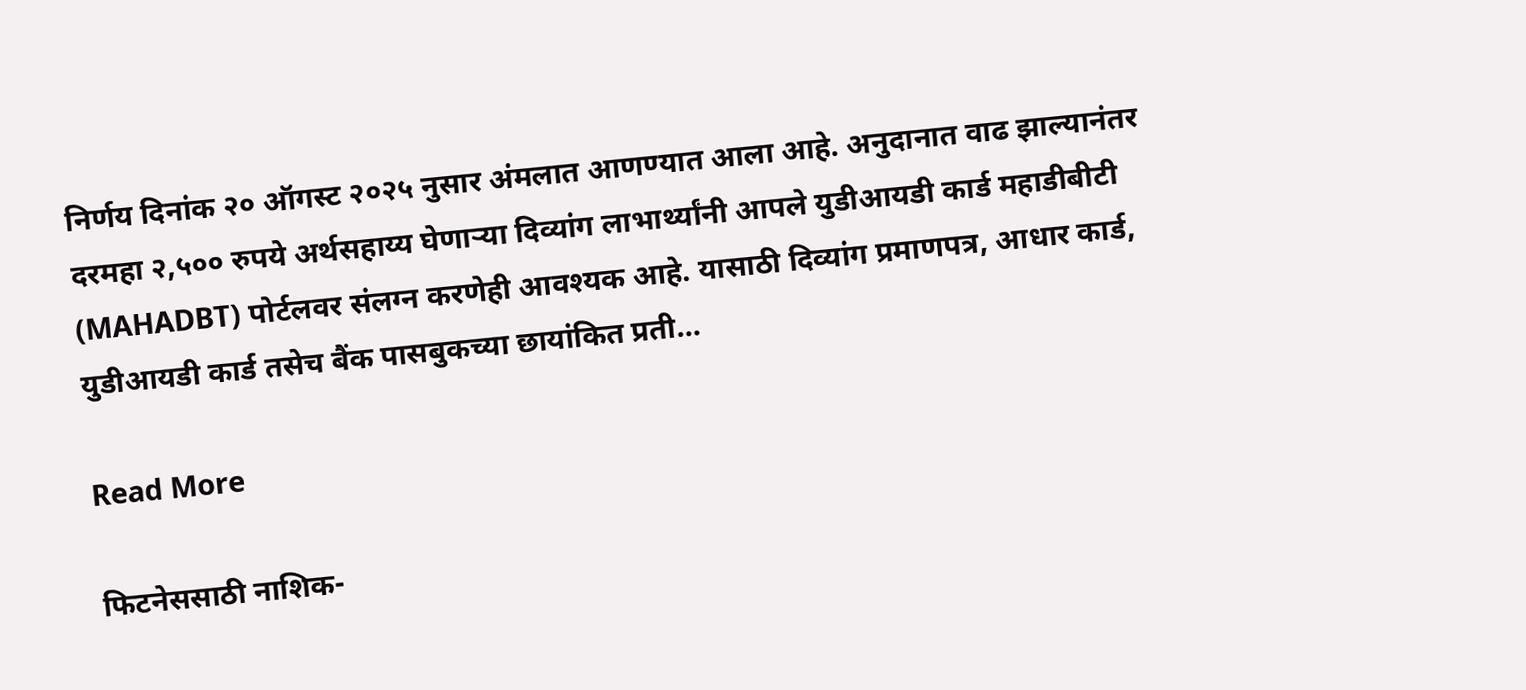निर्णय दिनांक २० ऑगस्ट २०२५ नुसार अंमलात आणण्यात आला आहे. अनुदानात वाढ झाल्यानंतर दरमहा २,५०० रुपये अर्थसहाय्य घेणाऱ्या दिव्यांग लाभार्थ्यांनी आपले युडीआयडी कार्ड महाडीबीटी (MAHADBT) पोर्टलवर संलग्न करणेही आवश्यक आहे. यासाठी दिव्यांग प्रमाणपत्र, आधार कार्ड, युडीआयडी कार्ड तसेच बैंक पासबुकच्या छायांकित प्रती…

Read More

फिटनेससाठी नाशिक-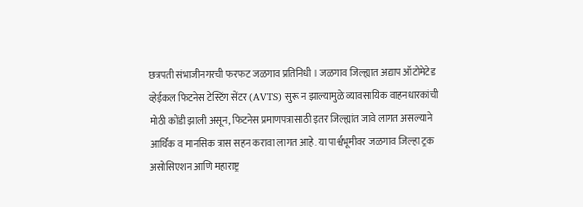छत्रपती संभाजीनगरची फरफट जळगाव प्रतिनिधी । जळगाव जिल्ह्यात अद्याप ऑटोमेटेड व्हेईकल फिटनेस टेस्टिंग सेंटर (AVTS) सुरू न झाल्यामुळे व्यावसायिक वाहनधारकांची मोठी कोंडी झाली असून, फिटनेस प्रमाणपत्रासाठी इतर जिल्ह्यांत जावे लागत असल्याने आर्थिक व मानसिक त्रास सहन करावा लागत आहे. या पार्श्वभूमीवर जळगाव जिल्हा ट्रक असोसिएशन आणि महाराष्ट्र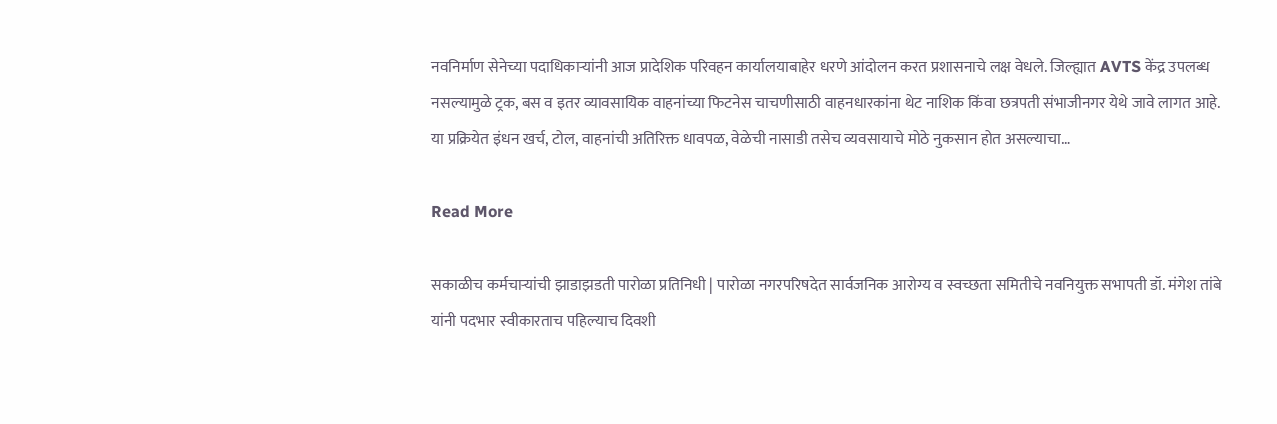नवनिर्माण सेनेच्या पदाधिकाऱ्यांनी आज प्रादेशिक परिवहन कार्यालयाबाहेर धरणे आंदोलन करत प्रशासनाचे लक्ष वेधले. जिल्ह्यात AVTS केंद्र उपलब्ध नसल्यामुळे ट्रक, बस व इतर व्यावसायिक वाहनांच्या फिटनेस चाचणीसाठी वाहनधारकांना थेट नाशिक किंवा छत्रपती संभाजीनगर येथे जावे लागत आहे. या प्रक्रियेत इंधन खर्च, टोल, वाहनांची अतिरिक्त धावपळ, वेळेची नासाडी तसेच व्यवसायाचे मोठे नुकसान होत असल्याचा…

Read More

सकाळीच कर्मचाऱ्यांची झाडाझडती पारोळा प्रतिनिधी | पारोळा नगरपरिषदेत सार्वजनिक आरोग्य व स्वच्छता समितीचे नवनियुक्त सभापती डॉ. मंगेश तांबे यांनी पदभार स्वीकारताच पहिल्याच दिवशी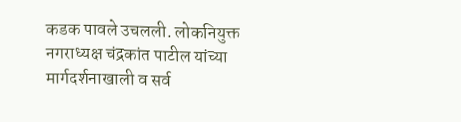कडक पावले उचलली. लोकनियुक्त नगराध्यक्ष चंद्रकांत पाटील यांच्या मार्गदर्शनाखाली व सर्व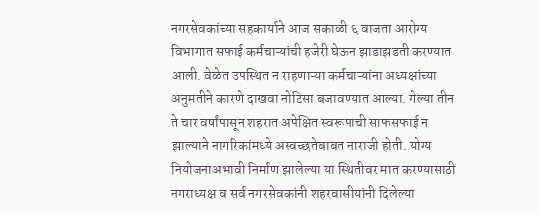नगरसेवकांच्या सहकार्याने आज सकाळी ६ वाजता आरोग्य विभागात सफाई कर्मचाऱ्यांची हजेरी घेऊन झाडाझडती करण्यात आली. वेळेत उपस्थित न राहणाऱ्या कर्मचाऱ्यांना अध्यक्षांच्या अनुमतीने कारणे दाखवा नोटिसा बजावण्यात आल्या. गेल्या तीन ते चार वर्षांपासून शहरात अपेक्षित स्वरूपाची साफसफाई न झाल्याने नागरिकांमध्ये अस्वच्छतेबाबत नाराजी होती. योग्य नियोजनाअभावी निर्माण झालेल्या या स्थितीवर मात करण्यासाठी नगराध्यक्ष व सर्व नगरसेवकांनी शहरवासीयांनी दिलेल्या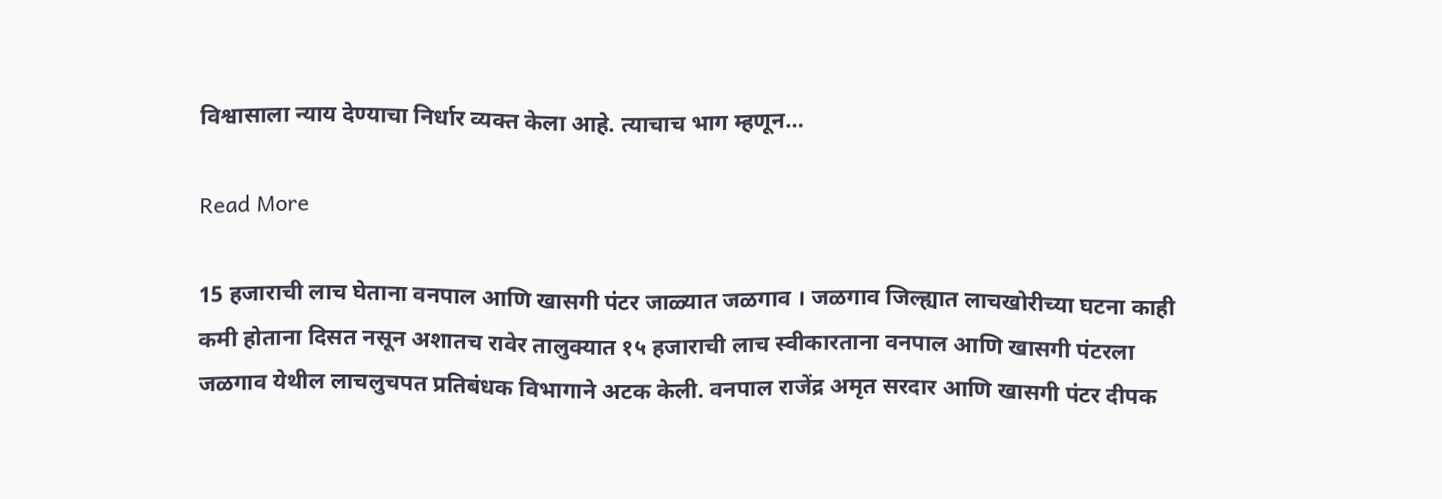विश्वासाला न्याय देण्याचा निर्धार व्यक्त केला आहे. त्याचाच भाग म्हणून…

Read More

15 हजाराची लाच घेताना वनपाल आणि खासगी पंटर जाळ्यात जळगाव । जळगाव जिल्ह्यात लाचखोरीच्या घटना काही कमी होताना दिसत नसून अशातच रावेर तालुक्यात १५ हजाराची लाच स्वीकारताना वनपाल आणि खासगी पंटरला जळगाव येथील लाचलुचपत प्रतिबंधक विभागाने अटक केली. वनपाल राजेंद्र अमृत सरदार आणि खासगी पंटर दीपक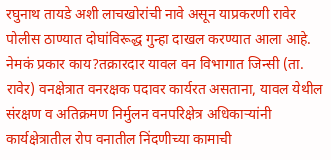रघुनाथ तायडे अशी लाचखोरांची नावे असून याप्रकरणी रावेर पोलीस ठाण्यात दोघांविरूद्ध गुन्हा दाखल करण्यात आला आहे. नेमकं प्रकार काय?तक्रारदार यावल वन विभागात जिन्सी (ता. रावेर) वनक्षेत्रात वनरक्षक पदावर कार्यरत असताना, यावल येथील संरक्षण व अतिक्रमण निर्मुलन वनपरिक्षेत्र अधिकाऱ्यांनी कार्यक्षेत्रातील रोप वनातील निंदणीच्या कामाची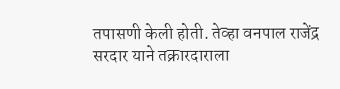तपासणी केली होती. तेव्हा वनपाल राजेंद्र सरदार याने तक्रारदाराला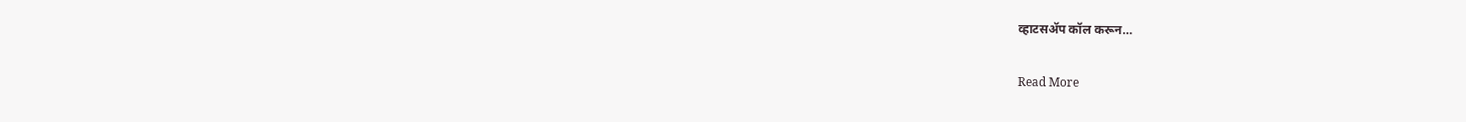व्हाटसॲप कॉल करून…

Read More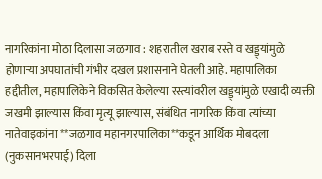नागरिकांना मोठा दिलासा जळगाव : शहरातील खराब रस्ते व खड्ड्यांमुळे होणाऱ्या अपघातांची गंभीर दखल प्रशासनाने घेतली आहे. महापालिका हद्दीतील, महापालिकेने विकसित केलेल्या रस्त्यांवरील खड्ड्यांमुळे एखादी व्यक्ती जखमी झाल्यास किंवा मृत्यू झाल्यास, संबंधित नागरिक किंवा त्यांच्या नातेवाइकांना **जळगाव महानगरपालिका**कडून आर्थिक मोबदला (नुकसानभरपाई) दिला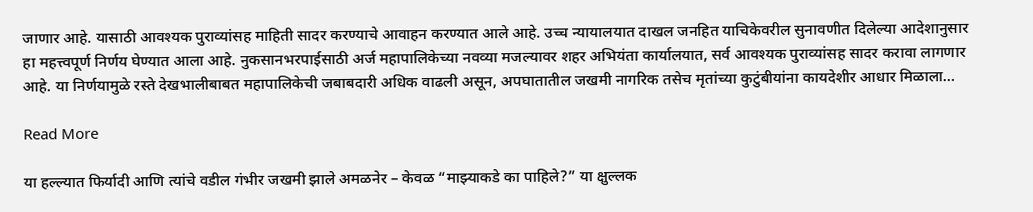जाणार आहे. यासाठी आवश्यक पुराव्यांसह माहिती सादर करण्याचे आवाहन करण्यात आले आहे. उच्च न्यायालयात दाखल जनहित याचिकेवरील सुनावणीत दिलेल्या आदेशानुसार हा महत्त्वपूर्ण निर्णय घेण्यात आला आहे. नुकसानभरपाईसाठी अर्ज महापालिकेच्या नवव्या मजल्यावर शहर अभियंता कार्यालयात, सर्व आवश्यक पुराव्यांसह सादर करावा लागणार आहे. या निर्णयामुळे रस्ते देखभालीबाबत महापालिकेची जबाबदारी अधिक वाढली असून, अपघातातील जखमी नागरिक तसेच मृतांच्या कुटुंबीयांना कायदेशीर आधार मिळाला…

Read More

या हल्ल्यात फिर्यादी आणि त्यांचे वडील गंभीर जखमी झाले अमळनेर – केवळ “माझ्याकडे का पाहिले?” या क्षुल्लक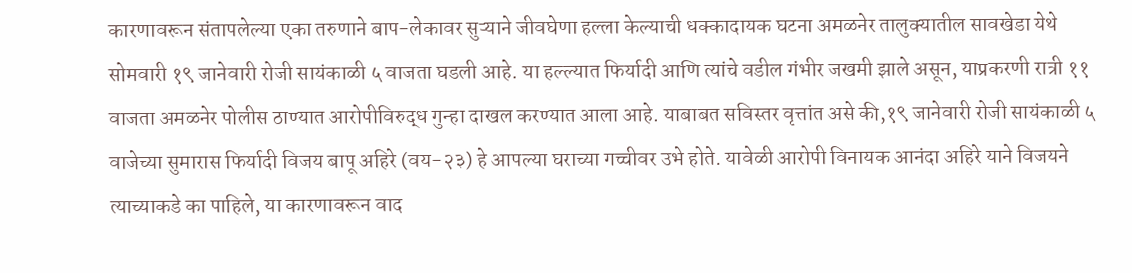कारणावरून संतापलेल्या एका तरुणाने बाप-लेकावर सुऱ्याने जीवघेणा हल्ला केल्याची धक्कादायक घटना अमळनेर तालुक्यातील सावखेडा येथे सोमवारी १९ जानेवारी रोजी सायंकाळी ५ वाजता घडली आहे. या हल्ल्यात फिर्यादी आणि त्यांचे वडील गंभीर जखमी झाले असून, याप्रकरणी रात्री ११ वाजता अमळनेर पोलीस ठाण्यात आरोपीविरुद्ध गुन्हा दाखल करण्यात आला आहे. याबाबत सविस्तर वृत्तांत असे की,१९ जानेवारी रोजी सायंकाळी ५ वाजेच्या सुमारास फिर्यादी विजय बापू अहिरे (वय-२३) हे आपल्या घराच्या गच्चीवर उभे होते. यावेळी आरोपी विनायक आनंदा अहिरे याने विजयने त्याच्याकडे का पाहिले, या कारणावरून वाद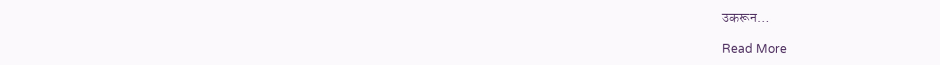उकरून…

Read More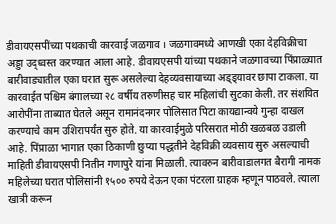डीवायएसपींच्या पथकाची कारवाई जळगाव । जळगावमध्ये आणखी एका देहविक्रीचा अड्डा उद्ध्वस्त करण्यात आला आहे. डीवायएसपी यांच्या पथकाने जळगावच्या पिंप्राळ्यात बारीवाड्यातील एका घरात सुरू असलेल्या देहव्यवसायाच्या अड्ड्यावर छापा टाकला. या कारवाईत पश्चिम बंगालच्या २८ वर्षीय तरुणीसह चार महिलांची सुटका केली. तर संशयित आरोपींना ताब्यात घेतले असून रामानंदनगर पोलिसात पिटा कायद्यान्वये गुन्हा दाखल करण्याचे काम उशिरापर्यंत सुरु होते. या कारवाईमुळे परिसरात मोठी खळबळ उडाली आहे. पिंप्राळा भागात एका ठिकाणी छुप्या पद्धतीने देहविक्री व्यवसाय सुरु असल्याची माहिती डीवायएसपी नितीन गणापुरे यांना मिळाली. त्यावरुन बारीवाडालगत बैरागी नामक महिलेच्या घरात पोलिसांनी १५०० रुपये देऊन एका पंटरला ग्राहक म्हणून पाठवले. त्याला खात्री करून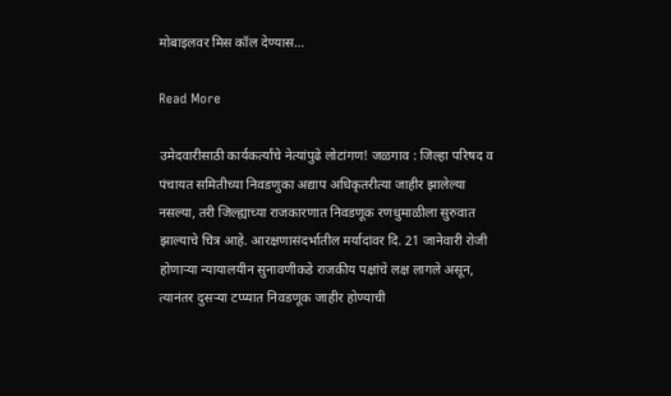मोबाइलवर मिस कॉल देण्यास…

Read More

उमेदवारीसाठी कार्यकर्त्यांचे नेत्यांपुढे लोटांगण! जळगाव : जिल्हा परिषद व पंचायत समितीच्या निवडणुका अद्याप अधिकृतरीत्या जाहीर झालेल्या नसल्या, तरी जिल्ह्याच्या राजकारणात निवडणूक रणधुमाळीला सुरुवात झाल्याचे चित्र आहे. आरक्षणासंदर्भातील मर्यादांवर दि. 21 जानेवारी रोजी होणाऱ्या न्यायालयीन सुनावणीकडे राजकीय पक्षांचे लक्ष लागले असून, त्यानंतर दुसऱ्या टप्प्यात निवडणूक जाहीर होण्याची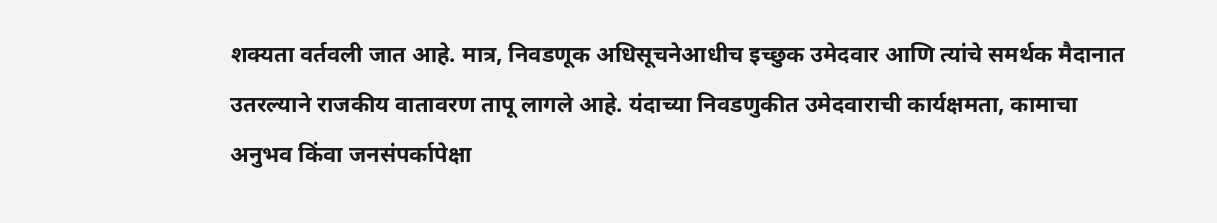शक्यता वर्तवली जात आहे. मात्र, निवडणूक अधिसूचनेआधीच इच्छुक उमेदवार आणि त्यांचे समर्थक मैदानात उतरल्याने राजकीय वातावरण तापू लागले आहे. यंदाच्या निवडणुकीत उमेदवाराची कार्यक्षमता, कामाचा अनुभव किंवा जनसंपर्कापेक्षा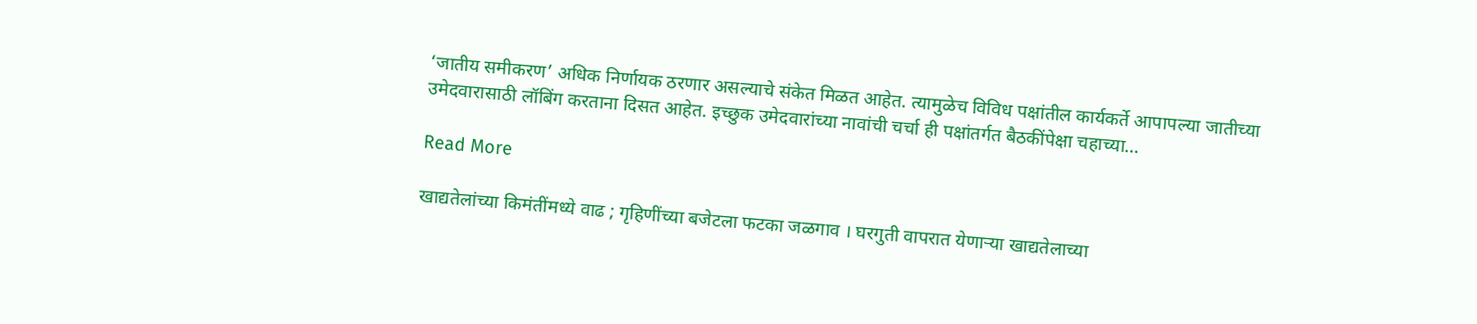‘जातीय समीकरण’ अधिक निर्णायक ठरणार असल्याचे संकेत मिळत आहेत. त्यामुळेच विविध पक्षांतील कार्यकर्ते आपापल्या जातीच्या उमेदवारासाठी लॉबिंग करताना दिसत आहेत. इच्छुक उमेदवारांच्या नावांची चर्चा ही पक्षांतर्गत बैठकींपेक्षा चहाच्या…

Read More

खाद्यतेलांच्या किमंतींमध्ये वाढ ; गृहिणींच्या बजेटला फटका जळगाव । घरगुती वापरात येणाऱ्या खाद्यतेलाच्या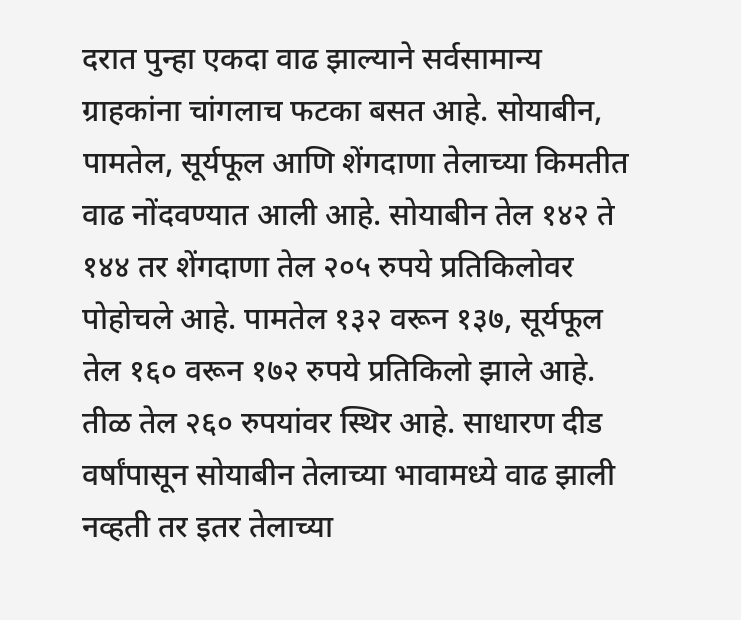दरात पुन्हा एकदा वाढ झाल्याने सर्वसामान्य ग्राहकांना चांगलाच फटका बसत आहे. सोयाबीन, पामतेल, सूर्यफूल आणि शेंगदाणा तेलाच्या किमतीत वाढ नोंदवण्यात आली आहे. सोयाबीन तेल १४२ ते १४४ तर शेंगदाणा तेल २०५ रुपये प्रतिकिलोवर पोहोचले आहे. पामतेल १३२ वरून १३७, सूर्यफूल तेल १६० वरून १७२ रुपये प्रतिकिलो झाले आहे. तीळ तेल २६० रुपयांवर स्थिर आहे. साधारण दीड वर्षांपासून सोयाबीन तेलाच्या भावामध्ये वाढ झाली नव्हती तर इतर तेलाच्या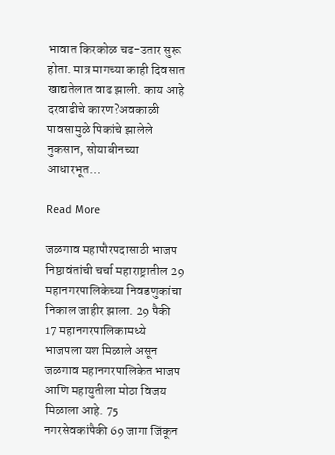भावात किरकोळ चढ-उतार सुरू होता. मात्र मागच्या काही दिवसात खाद्यतेलात वाढ झाली. काय आहे दरवाढीचे कारण?अवकाळी पावसामुळे पिकांचे झालेले नुकसान, सोयाबीनच्या आधारभूत…

Read More

जळगाव महापौरपदासाठी भाजप निष्ठावंतांची चर्चा महाराष्ट्रातील 29 महानगरपालिकेच्या निवडणुकांचा निकाल जाहीर झाला. 29 पैकी 17 महानगरपालिकामध्ये भाजपला यश मिळाले असून जळगाव महानगरपालिकेत भाजप आणि महायुतीला मोठा विजय मिळाला आहे. 75 नगरसेवकांपैकी 69 जागा जिंकून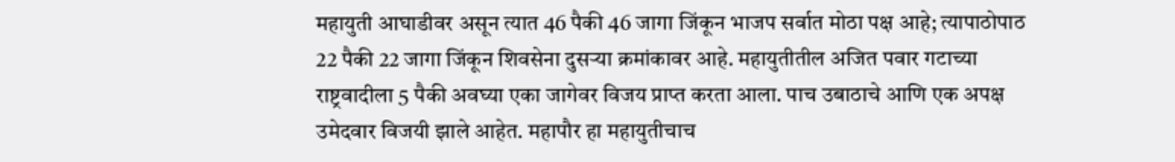महायुती आघाडीवर असून त्यात 46 पैकी 46 जागा जिंकून भाजप सर्वात मोठा पक्ष आहे; त्यापाठोपाठ 22 पैकी 22 जागा जिंकून शिवसेना दुसऱ्या क्रमांकावर आहे. महायुतीतील अजित पवार गटाच्या राष्ट्रवादीला 5 पैकी अवघ्या एका जागेवर विजय प्राप्त करता आला. पाच उबाठाचे आणि एक अपक्ष उमेदवार विजयी झाले आहेत. महापौर हा महायुतीचाच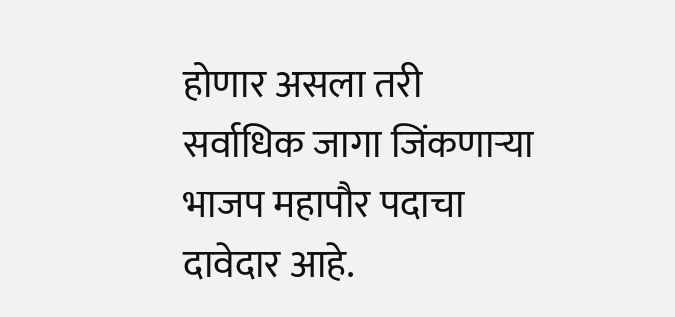होणार असला तरी सर्वाधिक जागा जिंकणाऱ्या भाजप महापौर पदाचा दावेदार आहे.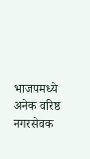भाजपमध्ये अनेक वरिष्ठ नगरसेवक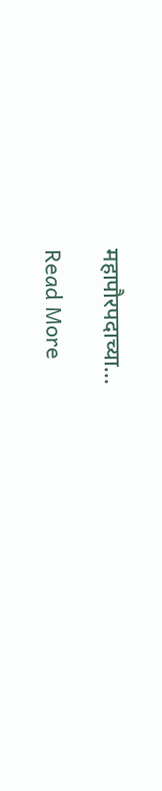महापौरपदाच्या…

Read More